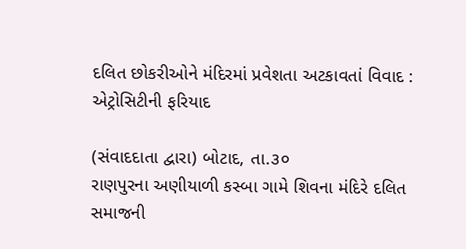દલિત છોકરીઓને મંદિરમાં પ્રવેશતા અટકાવતાં વિવાદ : એટ્રોસિટીની ફરિયાદ

(સંવાદદાતા દ્વારા) બોટાદ, તા.૩૦
રાણપુરના અણીયાળી કસ્બા ગામે શિવના મંદિરે દલિત સમાજની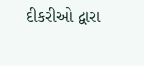દીકરીઓ દ્વારા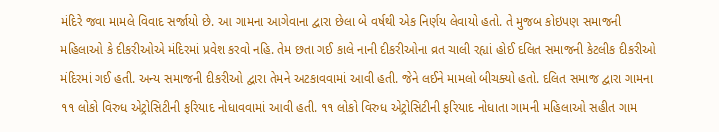મંદિરે જવા મામલે વિવાદ સર્જાયો છે. આ ગામના આગેવાના દ્વારા છેલા બે વર્ષથી એક નિર્ણય લેવાયો હતો. તે મુજબ કોઇપણ સમાજની મહિલાઓ કે દીકરીઓએ મંદિરમાં પ્રવેશ કરવો નહિ. તેમ છતા ગઈ કાલે નાની દીકરીઓના વ્રત ચાલી રહ્યાં હોઈ દલિત સમાજની કેટલીક દીકરીઓ મંદિરમાં ગઈ હતી. અન્ય સમાજની દીકરીઓ દ્વારા તેમને અટકાવવામાં આવી હતી. જેને લઈને મામલો બીચક્યો હતો. દલિત સમાજ દ્વારા ગામના ૧૧ લોકો વિરુધ એટ્રોસિટીની ફરિયાદ નોધાવવામાં આવી હતી. ૧૧ લોકો વિરુધ એટ્રોસિટીની ફરિયાદ નોધાતા ગામની મહિલાઓ સહીત ગામ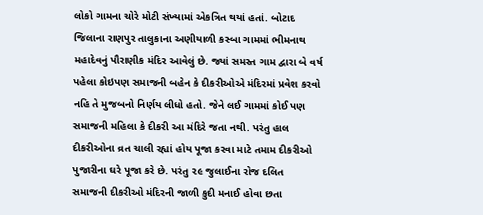લોકો ગામના ચોરે મોટી સંખ્યામાં એકત્રિત થયાં હતાં. બોટાદ જિલાના રાણપુર તાલુકાના અણીયાળી કસ્બા ગામમાં ભીમનાથ મહાદેવનું પૌરાણીક મંદિર આવેલું છે. જ્યાં સમસ્ત ગામ દ્વારા બે વર્ષ પહેલા કોઇપણ સમાજની બહેન કે દીકરીઓએ મંદિરમાં પ્રવેશ કરવો નહિ તે મુજબનો નિર્ણય લીધો હતો. જેને લઈ ગામમાં કોઈ પણ સમાજની મહિલા કે દીકરી આ મંદિરે જતા નથી. પરંતુ હાલ દીકરીઓના વ્રત ચાલી રહ્યાં હોય પૂજા કરવા માટે તમામ દીકરીઓ પુજારીના ઘરે પૂજા કરે છે. પરંતુ ૨૯ જુલાઈના રોજ દલિત સમાજની દીકરીઓ મંદિરની જાળી કુદી મનાઈ હોવા છતા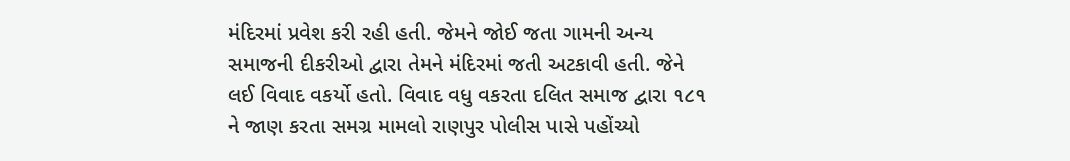મંદિરમાં પ્રવેશ કરી રહી હતી. જેમને જોઈ જતા ગામની અન્ય સમાજની દીકરીઓ દ્વારા તેમને મંદિરમાં જતી અટકાવી હતી. જેને લઈ વિવાદ વકર્યો હતો. વિવાદ વધુ વકરતા દલિત સમાજ દ્વારા ૧૮૧ ને જાણ કરતા સમગ્ર મામલો રાણપુર પોલીસ પાસે પહોંચ્યો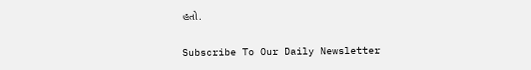હતો.

Subscribe To Our Daily Newsletter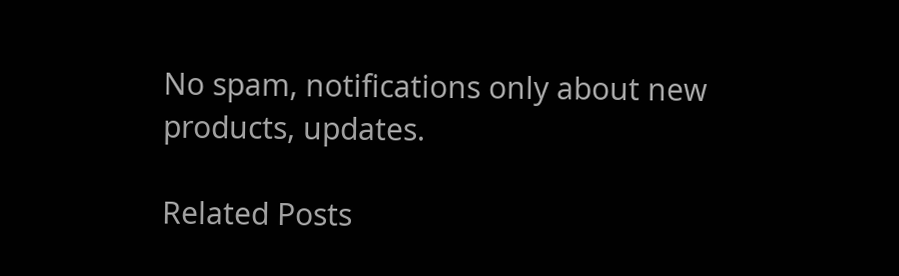No spam, notifications only about new products, updates.

Related Posts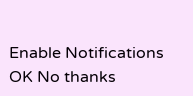Enable Notifications OK No thanks